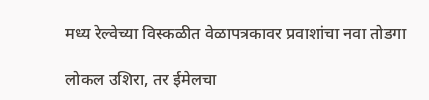मध्य रेल्वेच्या विस्कळीत वेळापत्रकावर प्रवाशांचा नवा तोडगा

लोकल उशिरा, तर ईमेलचा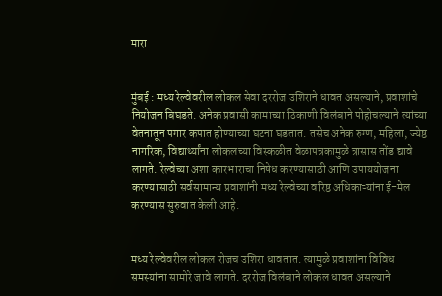मारा


मुंबई : मध्य रेल्वेवरील लोकल सेवा दररोज उशिराने धावत असल्याने, प्रवाशांचे नियोजन बिघडते. अनेक प्रवासी कामाच्या ठिकाणी विलंबाने पोहोचल्याने त्यांच्या वेतनातून पगार कपात होण्याच्या घटना घडतात. तसेच अनेक रुग्ण, महिला, ज्येष्ठ नागरिक, विद्यार्थ्यांना लोकलच्या विस्कळीत वेळापत्रकामुळे त्रासास तोंड द्यावे लागते. रेल्वेच्या अशा कारभाराचा निषेध करण्यासाठी आणि उपाययोजना करण्यासाठी सर्वसामान्य प्रवाशांनी मध्य रेल्वेच्या वरिष्ठ अधिकाऱ्यांना ई-मेल करण्यास सुरुवात केली आहे.


मध्य रेल्वेवरील लोकल रोजच उशिरा धावतात. त्यामुळे प्रवाशांना विविध समस्यांना सामोरे जावे लागते. दररोज विलंबाने लोकल धावत असल्याने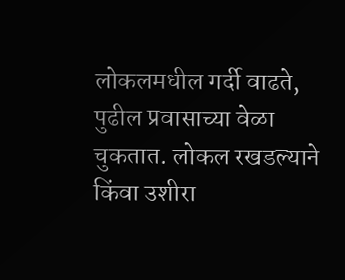लोकलमधील गर्दी वाढते, पुढील प्रवासाच्या वेळा चुकतात. लोकल रखडल्याने किंवा उशीरा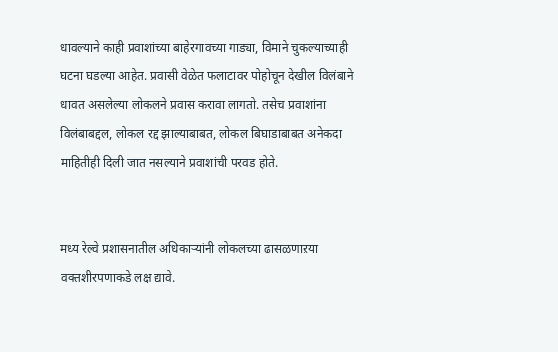धावल्याने काही प्रवाशांच्या बाहेरगावच्या गाड्या, विमाने चुकल्याच्याही घटना घडल्या आहेत. प्रवासी वेळेत फलाटावर पोहोचून देखील विलंबाने धावत असलेल्या लोकलने प्रवास करावा लागतो. तसेच प्रवाशांना विलंबाबद्दल, लोकल रद्द झाल्याबाबत, लोकल बिघाडाबाबत अनेकदा माहितीही दिली जात नसल्याने प्रवाशांची परवड होते.


मध्य रेल्वे प्रशासनातील अधिकाऱ्यांनी लोकलच्या ढासळणाऱया वक्तशीरपणाकडे लक्ष द्यावे.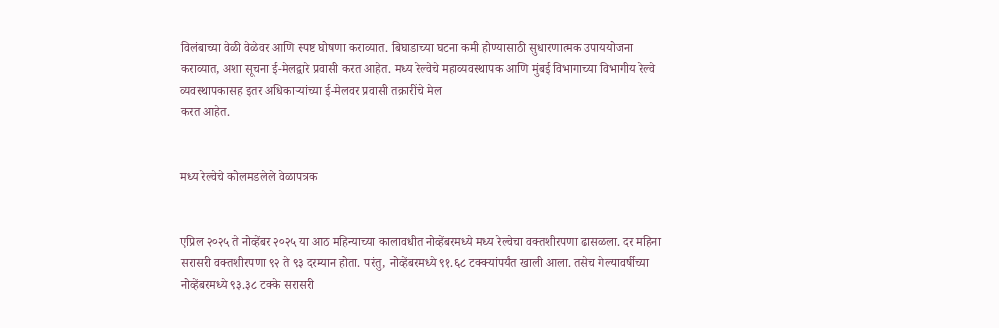विलंबाच्या वेळी वेळेवर आणि स्पष्ट घोषणा कराव्यात. बिघाडाच्या घटना कमी होण्यासाठी सुधारणात्मक उपाययोजना कराव्यात, अशा सूचना ई-मेलद्वारे प्रवासी करत आहेत. मध्य रेल्वेचे महाव्यवस्थापक आणि मुंबई विभागाच्या विभागीय रेल्वे व्यवस्थापकासह इतर अधिकाऱ्यांच्या ई-मेलवर प्रवासी तक्रारींचे मेल
करत आहेत.


मध्य रेल्वेचे कोलमडलेले वेळापत्रक


एप्रिल २०२५ ते नोव्हेंबर २०२५ या आठ महिन्याच्या कालावधीत नोव्हेंबरमध्ये मध्य रेल्वेचा वक्तशीरपणा ढासळला. दर महिना सरासरी वक्तशीरपणा ९२ ते ९३ दरम्यान होता. परंतु, नोव्हेंबरमध्ये ९१.६८ टक्क्यांपर्यंत खाली आला. तसेच गेल्यावर्षीच्या नोव्हेंबरमध्ये ९३.३८ टक्के सरासरी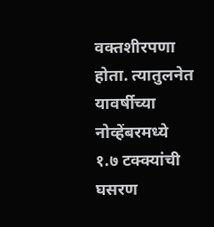वक्तशीरपणा होता. त्यातुलनेत यावर्षीच्या नोव्हेंबरमध्ये १.७ टक्क्यांची घसरण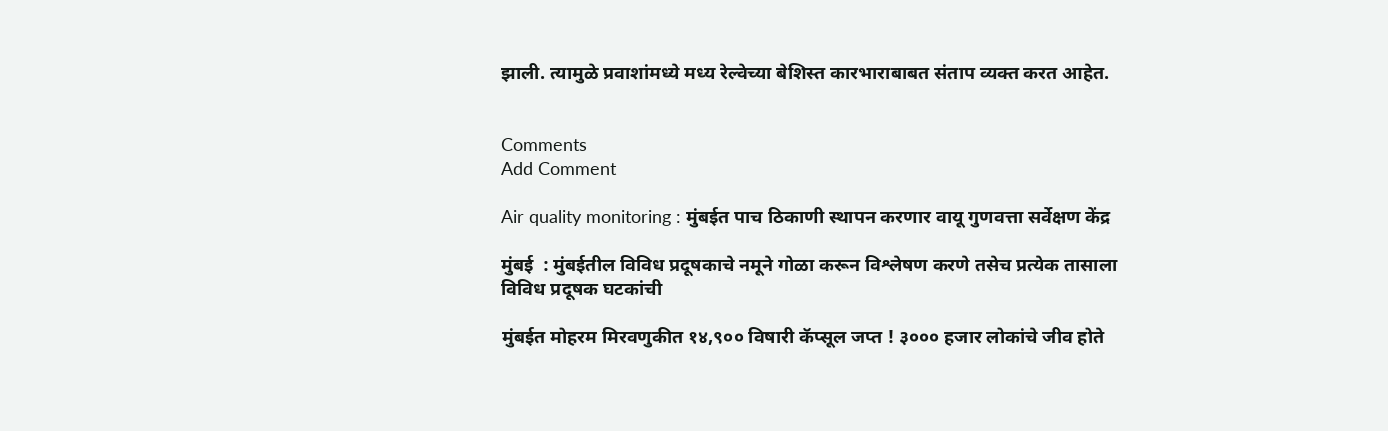झाली. त्यामुळे प्रवाशांमध्ये मध्य रेल्वेच्या बेशिस्त कारभाराबाबत संताप व्यक्त करत आहेत.


Comments
Add Comment

Air quality monitoring : मुंबईत पाच ठिकाणी स्थापन करणार वायू गुणवत्ता सर्वेक्षण केंद्र

मुंबई  : मुंबईतील विविध प्रदूषकाचे नमूने गोळा करून विश्लेषण करणे तसेच प्रत्येक तासाला विविध प्रदूषक घटकांची

मुंबईत मोहरम मिरवणुकीत १४,९०० विषारी कॅप्सूल जप्त ! ३००० हजार लोकांचे जीव होते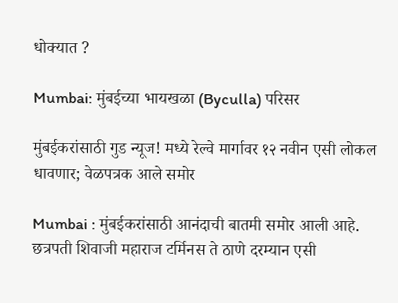धोक्यात ?

Mumbai: मुंबईच्या भायखळा (Byculla) परिसर

मुंबईकरांसाठी गुड न्यूज! मध्ये रेल्वे मार्गावर १२ नवीन एसी लोकल धावणार; वेळपत्रक आले समोर

Mumbai : मुंबईकरांसाठी आनंदाची बातमी समोर आली आहे. छत्रपती शिवाजी महाराज टर्मिनस ते ठाणे दरम्यान एसी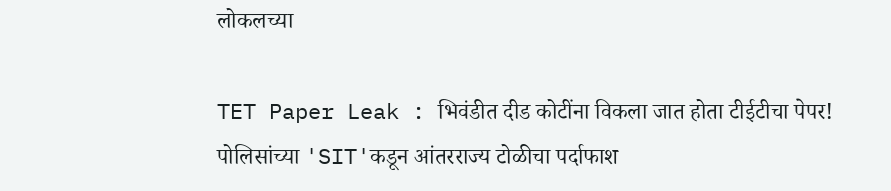लोकलच्या

TET Paper Leak : भिवंडीत दीड कोटींना विकला जात होता टीईटीचा पेपर! पोलिसांच्या 'SIT'कडून आंतरराज्य टोळीचा पर्दाफाश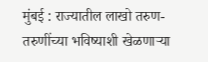मुंबई : राज्यातील लाखो तरुण-तरुणींच्या भविष्याशी खेळणाऱ्या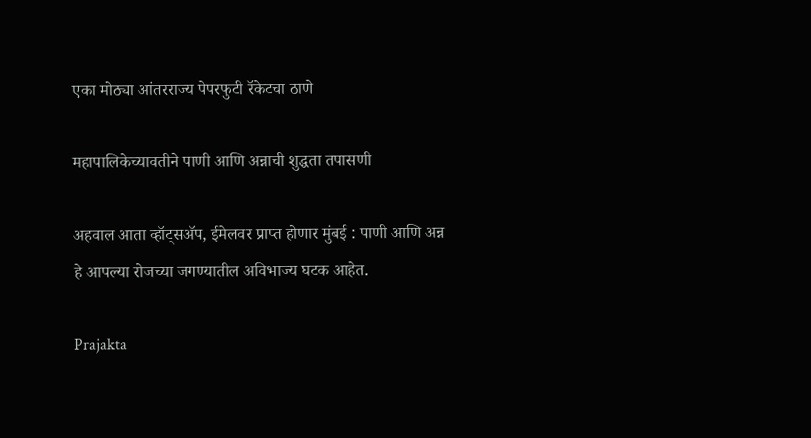एका मोठ्या आंतरराज्य पेपरफुटी रॅकेटचा ठाणे

महापालिकेच्यावतीने पाणी आणि अन्नाची शुद्धता तपासणी

अहवाल आता व्हॉट्सॲप, ईमेलवर प्राप्त होणार मुंबई : पाणी आणि अन्न हे आपल्या रोजच्या जगण्यातील अविभाज्य घटक आहेत.

Prajakta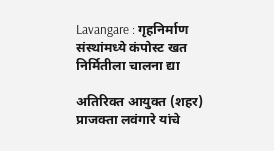Lavangare : गृहनिर्माण संस्थांमध्ये कंपोस्ट खत निर्मितीला चालना द्या

अतिरिक्त आयुक्त (शहर) प्राजक्ता लवंगारे यांचे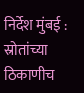निर्देश मुंबई : स्रोतांच्या ठिकाणीच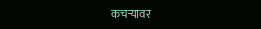कचऱ्यावर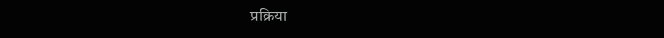प्रक्रिया